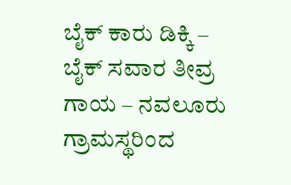ಬೈಕ್ ಕಾರು ಡಿಕ್ಕಿ – ಬೈಕ್ ಸವಾರ ತೀವ್ರ ಗಾಯ – ನವಲೂರು ಗ್ರಾಮಸ್ಥರಿಂದ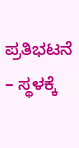ಪ್ರತಿಭಟನೆ – ಸ್ಥಳಕ್ಕೆ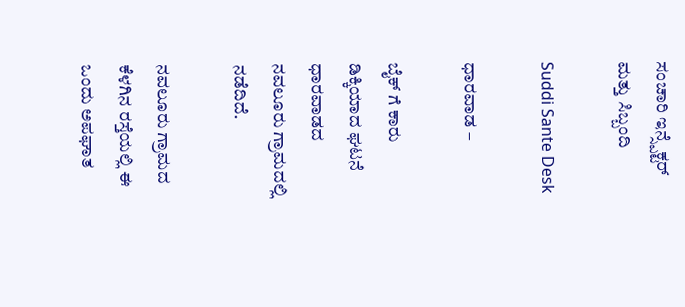ಸಂಚಾರಿ ಇನ್ಸ್ಪೆಕ್ಟರ್ ಮತ್ತು ಸಿಬ್ಬಂದಿ

Suddi Sante Desk

ಧಾರವಾಡ –

ಬೈಕ್ ಗೆ ಕಾರು ಡಿಕ್ಕಿಯಾದ ಘಟನೆ ಧಾರವಾಡದ ನವಲೂರು ಗ್ರಾಮದಲ್ಲಿ ನಡೆದಿದೆ.

ನವಲೂರು ಗ್ರಾಮದ ಕೆಳಗಿನ ರಸ್ತೆಯಲ್ಲಿ ಈ ಒಂದು ಅಪಘಾತ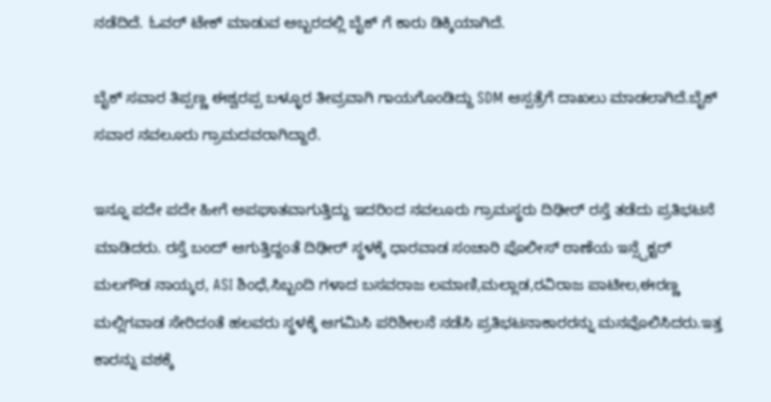ನಡೆದಿದೆ. ಓವರ್ ಟೇಕ್ ಮಾಡುವ ಅಬ್ಬರದಲ್ಲಿ ಬೈಕ್ ಗೆ ಕಾರು ಡಿಕ್ಕಿಯಾಗಿದೆ.

ಬೈಕ್ ಸವಾರ ತಿಪ್ಪಣ್ಣ ಈಶ್ವರಪ್ಪ ಬಳ್ಳೂರ ತೀವ್ರವಾಗಿ ಗಾಯಗೊಂಡಿದ್ದು SDM ಆಸ್ಪತ್ರೆಗೆ ದಾಖಲು ಮಾಡಲಾಗಿದೆ.ಬೈಕ್ ಸವಾರ ನವಲೂರು ಗ್ರಾಮದವರಾಗಿದ್ದಾರೆ.

ಇನ್ನೂ ಪದೇ ಪದೇ ಹೀಗೆ ಅಪಘಾತವಾಗುತ್ತಿದ್ದು ಇದರಿಂದ ನವಲೂರು ಗ್ರಾಮಸ್ಥರು ದಿಢೀರ್ ರಸ್ತೆ ತಡೆದು ಪ್ರತಿಭಟನೆ ಮಾಡಿದರು. ರಸ್ತೆ ಬಂದ್ ಆಗುತ್ತಿದ್ದಂತೆ ದಿಢೀರ್ ಸ್ಥಳಕ್ಕೆ ಧಾರವಾಡ ಸಂಚಾರಿ ಪೊಲೀಸ್ ಠಾಣೆಯ ಇನ್ಸ್ಪೆಕ್ಟರ್ ಮಲಗೌಡ ನಾಯ್ಕರ, ASI ಶಿಂಧೆ,ಸಿಬ್ಬಂದಿ ಗಳಾದ ಬಸವರಾಜ ಲಮಾಣಿ,ಮಲ್ಲಾಡ,ರವಿರಾಜ ಪಾಟೀಲ,ಈರಣ್ಣ ಮಲ್ಲಿಗವಾಡ ಸೇರಿದಂತೆ ಹಲವರು ಸ್ಥಳಕ್ಕೆ ಆಗಮಿಸಿ ಪರಿಶೀಲನೆ ನಡೆಸಿ ಪ್ರತಿಭಟನಾಕಾರರನ್ನು ಮನವೊಲಿಸಿದರು.ಇತ್ತ ಕಾರನ್ನು ವಶಕ್ಕೆ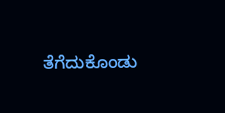ತೆಗೆದುಕೊಂಡು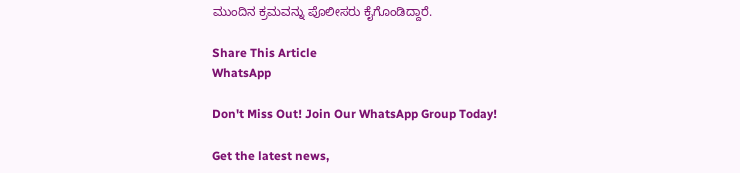ಮುಂದಿನ ಕ್ರಮವನ್ನು ಪೊಲೀಸರು ಕೈಗೊಂಡಿದ್ದಾರೆ.

Share This Article
WhatsApp

Don't Miss Out! Join Our WhatsApp Group Today!

Get the latest news,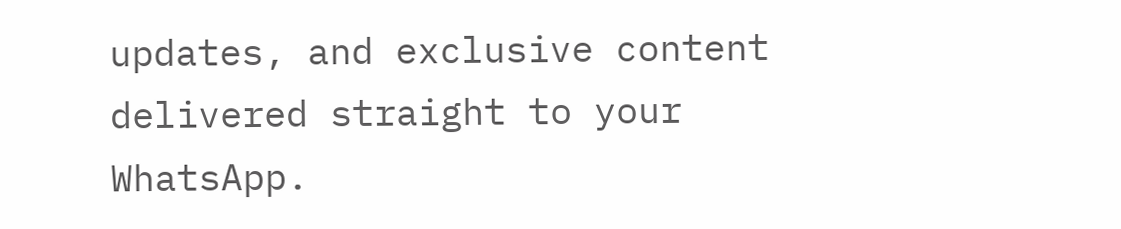updates, and exclusive content delivered straight to your WhatsApp.